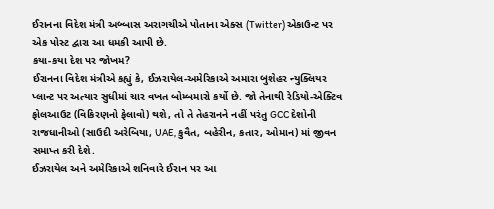ઈરાનના વિદેશ મંત્રી અબ્બાસ અરાગચીએ પોતાના એક્સ (Twitter) એકાઉન્ટ પર એક પોસ્ટ દ્વારા આ ધમકી આપી છે.
કયા-કયા દેશ પર જોખમ?
ઈરાનના વિદેશ મંત્રીએ કહ્યું કે, ઈઝરાયેલ-અમેરિકાએ અમારા બુશેહર ન્યુક્લિયર પ્લાન્ટ પર અત્યાર સુધીમાં ચાર વખત બોમ્બમારો કર્યો છે. જો તેનાથી રેડિયો-એક્ટિવ ફોલઆઉટ (વિકિરણનો ફેલાવો) થશે, તો તે તેહરાનને નહીં પરંતુ GCC દેશોની રાજધાનીઓ (સાઉદી અરેબિયા, UAE, કુવૈત, બહેરીન, કતાર, ઓમાન) માં જીવન સમાપ્ત કરી દેશે.
ઈઝરાયેલ અને અમેરિકાએ શનિવારે ઈરાન પર આ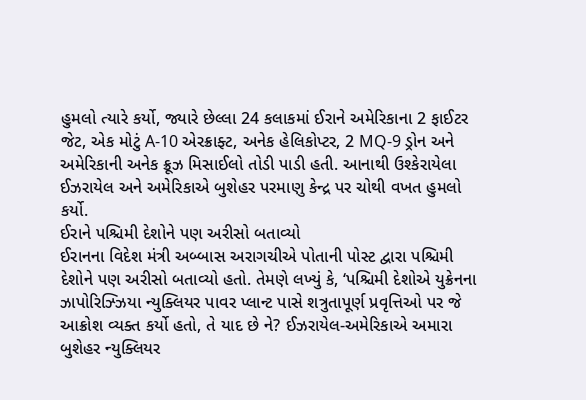હુમલો ત્યારે કર્યો, જ્યારે છેલ્લા 24 કલાકમાં ઈરાને અમેરિકાના 2 ફાઈટર જેટ, એક મોટું A-10 એરક્રાફ્ટ, અનેક હેલિકોપ્ટર, 2 MQ-9 ડ્રોન અને અમેરિકાની અનેક ક્રૂઝ મિસાઈલો તોડી પાડી હતી. આનાથી ઉશ્કેરાયેલા ઈઝરાયેલ અને અમેરિકાએ બુશેહર પરમાણુ કેન્દ્ર પર ચોથી વખત હુમલો કર્યો.
ઈરાને પશ્ચિમી દેશોને પણ અરીસો બતાવ્યો
ઈરાનના વિદેશ મંત્રી અબ્બાસ અરાગચીએ પોતાની પોસ્ટ દ્વારા પશ્ચિમી દેશોને પણ અરીસો બતાવ્યો હતો. તેમણે લખ્યું કે, ‘પશ્ચિમી દેશોએ યુક્રેનના ઝાપોરિઝ્ઝિયા ન્યુક્લિયર પાવર પ્લાન્ટ પાસે શત્રુતાપૂર્ણ પ્રવૃત્તિઓ પર જે આક્રોશ વ્યક્ત કર્યો હતો, તે યાદ છે ને? ઈઝરાયેલ-અમેરિકાએ અમારા બુશેહર ન્યુક્લિયર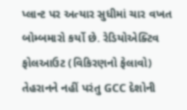પ્લાન્ટ પર અત્યાર સુધીમાં ચાર વખત બોમ્બમારો કર્યો છે. રેડિયોએક્ટિવ ફોલઆઉટ (વિકિરણનો ફેલાવો) તેહરાનને નહીં પરંતુ GCC દેશોની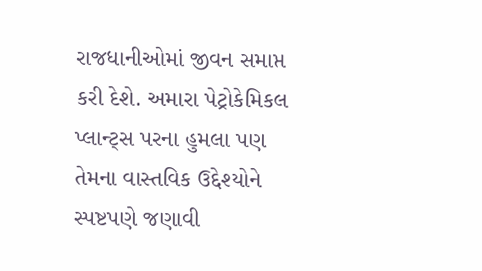રાજધાનીઓમાં જીવન સમાપ્ત કરી દેશે. અમારા પેટ્રોકેમિકલ પ્લાન્ટ્સ પરના હુમલા પણ તેમના વાસ્તવિક ઉદ્દેશ્યોને સ્પષ્ટપણે જણાવી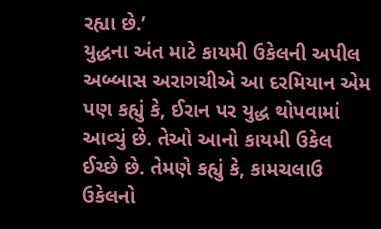રહ્યા છે.’
યુદ્ધના અંત માટે કાયમી ઉકેલની અપીલ
અબ્બાસ અરાગચીએ આ દરમિયાન એમ પણ કહ્યું કે, ઈરાન પર યુદ્ધ થોપવામાં આવ્યું છે. તેઓ આનો કાયમી ઉકેલ ઈચ્છે છે. તેમણે કહ્યું કે, કામચલાઉ ઉકેલનો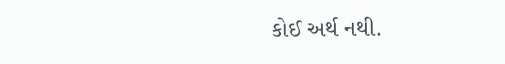કોઈ અર્થ નથી.